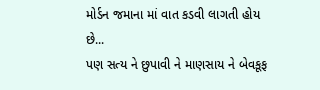મોર્ડન જમાના માં વાત કડવી લાગતી હોય છે...
પણ સત્ય ને છુપાવી ને માણસાય ને બેવકૂફ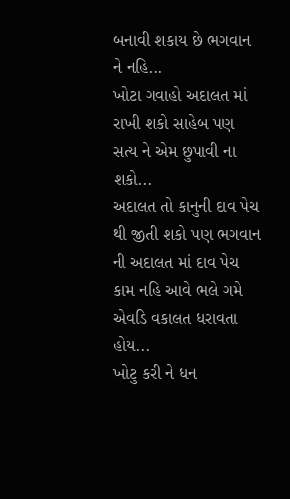બનાવી શકાય છે ભગવાન ને નહિ...
ખોટા ગવાહો અદાલત માં રાખી શકો સાહેબ પણ સત્ય ને એમ છુપાવી ના શકો...
અદાલત તો કાનુની દાવ પેચ થી જીતી શકો પણ ભગવાન ની અદાલત માં દાવ પેચ કામ નહિ આવે ભલે ગમે એવડિ વકાલત ધરાવતા હોય...
ખોટુ કરી ને ધન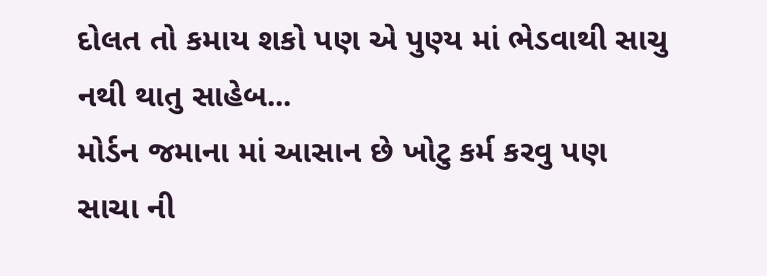દોલત તો કમાય શકો પણ એ પુણ્ય માં ભેડવાથી સાચુ નથી થાતુ સાહેબ...
મોર્ડન જમાના માં આસાન છે ખોટુ કર્મ કરવુ પણ સાચા ની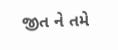જીત ને તમે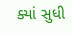ક્યાં સુધી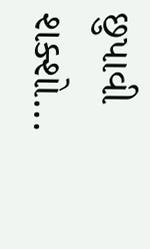છુપાવી શક્શો...